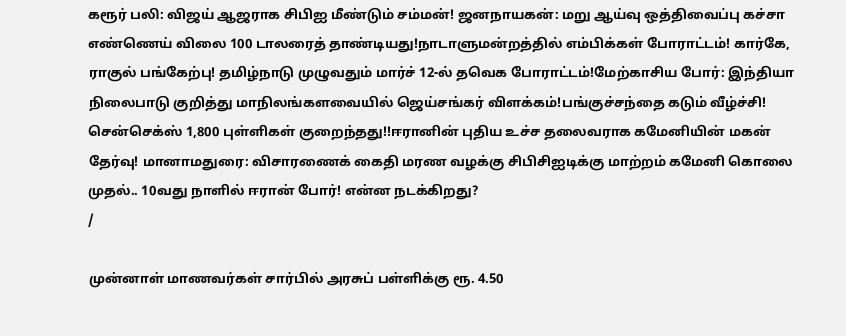கரூர் பலி: விஜய் ஆஜராக சிபிஐ மீண்டும் சம்மன்! ஜனநாயகன்: மறு ஆய்வு ஒத்திவைப்பு கச்சா எண்ணெய் விலை 100 டாலரைத் தாண்டியது!நாடாளுமன்றத்தில் எம்பிக்கள் போராட்டம்! கார்கே, ராகுல் பங்கேற்பு! தமிழ்நாடு முழுவதும் மார்ச் 12-ல் தவெக போராட்டம்!மேற்காசிய போர்: இந்தியா நிலைபாடு குறித்து மாநிலங்களவையில் ஜெய்சங்கர் விளக்கம்!பங்குச்சந்தை கடும் வீழ்ச்சி! சென்செக்ஸ் 1,800 புள்ளிகள் குறைந்தது!!ஈரானின் புதிய உச்ச தலைவராக கமேனியின் மகன் தேர்வு! மானாமதுரை: விசாரணைக் கைதி மரண வழக்கு சிபிசிஐடிக்கு மாற்றம் கமேனி கொலை முதல்.. 10வது நாளில் ஈரான் போர்! என்ன நடக்கிறது?
/

முன்னாள் மாணவர்கள் சார்பில் அரசுப் பள்ளிக்கு ரூ. 4.50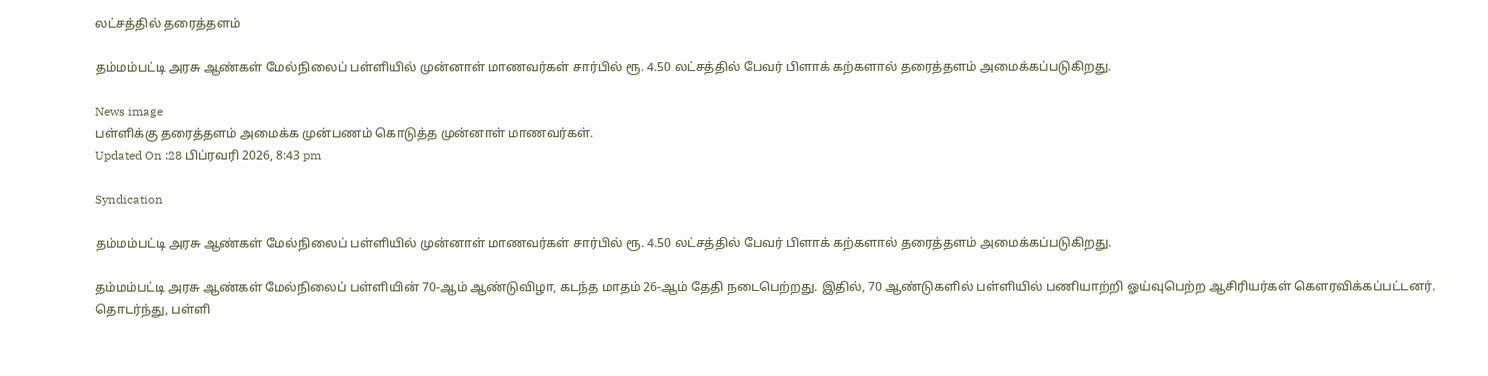லட்சத்தில் தரைத்தளம்

தம்மம்பட்டி அரசு ஆண்கள் மேல்நிலைப் பள்ளியில் முன்னாள் மாணவர்கள் சார்பில் ரூ. 4.50 லட்சத்தில் பேவர் பிளாக் கற்களால் தரைத்தளம் அமைக்கப்படுகிறது.

News image
பள்ளிக்கு தரைத்தளம் அமைக்க முன்பணம் கொடுத்த முன்னாள் மாணவர்கள்.
Updated On :28 பிப்ரவரி 2026, 8:43 pm

Syndication

தம்மம்பட்டி அரசு ஆண்கள் மேல்நிலைப் பள்ளியில் முன்னாள் மாணவர்கள் சார்பில் ரூ. 4.50 லட்சத்தில் பேவர் பிளாக் கற்களால் தரைத்தளம் அமைக்கப்படுகிறது.

தம்மம்பட்டி அரசு ஆண்கள் மேல்நிலைப் பள்ளியின் 70-ஆம் ஆண்டுவிழா, கடந்த மாதம் 26-ஆம் தேதி நடைபெற்றது. இதில், 70 ஆண்டுகளில் பள்ளியில் பணியாற்றி ஓய்வுபெற்ற ஆசிரியர்கள் கௌரவிக்கப்பட்டனர். தொடர்ந்து, பள்ளி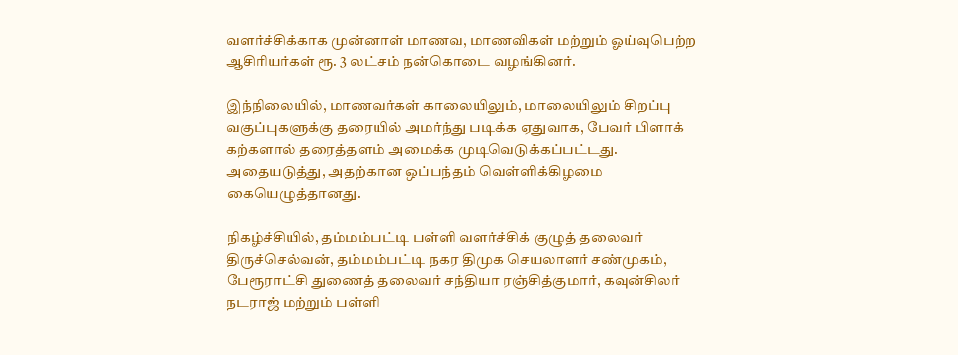வளர்ச்சிக்காக முன்னாள் மாணவ, மாணவிகள் மற்றும் ஓய்வுபெற்ற ஆசிரியர்கள் ரூ. 3 லட்சம் நன்கொடை வழங்கினர்.

இந்நிலையில், மாணவர்கள் காலையிலும், மாலையிலும் சிறப்பு வகுப்புகளுக்கு தரையில் அமர்ந்து படிக்க ஏதுவாக, பேவர் பிளாக் கற்களால் தரைத்தளம் அமைக்க முடிவெடுக்கப்பட்டது. அதையடுத்து, அதற்கான ஒப்பந்தம் வெள்ளிக்கிழமை கையெழுத்தானது.

நிகழ்ச்சியில், தம்மம்பட்டி பள்ளி வளர்ச்சிக் குழுத் தலைவர் திருச்செல்வன், தம்மம்பட்டி நகர திமுக செயலாளர் சண்முகம், பேரூராட்சி துணைத் தலைவர் சந்தியா ரஞ்சித்குமார், கவுன்சிலர் நடராஜ் மற்றும் பள்ளி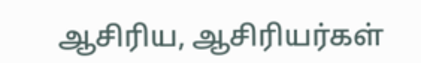ஆசிரிய, ஆசிரியர்கள்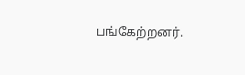பங்கேற்றனர்.